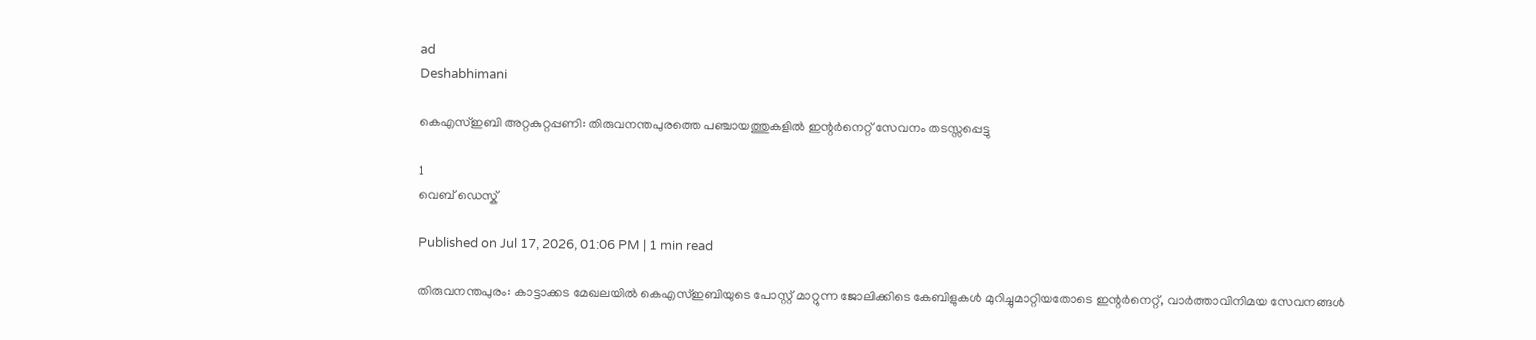ad
Deshabhimani

കെഎസ്ഇബി അറ്റകുറ്റപ്പണി: തിരുവനന്തപുരത്തെ പഞ്ചായത്തുകളിൽ ഇന്റർനെറ്റ് സേവനം തടസ്സപ്പെട്ടു

1
വെബ് ഡെസ്ക്

Published on Jul 17, 2026, 01:06 PM | 1 min read

തിരുവനന്തപുരം: കാട്ടാക്കട മേഖലയിൽ കെഎസ്ഇബിയുടെ പോസ്റ്റ് മാറ്റുന്ന ജോലിക്കിടെ കേബിളുകൾ മുറിച്ചുമാറ്റിയതോടെ ഇന്റർനെറ്റ്, വാർത്താവിനിമയ സേവനങ്ങൾ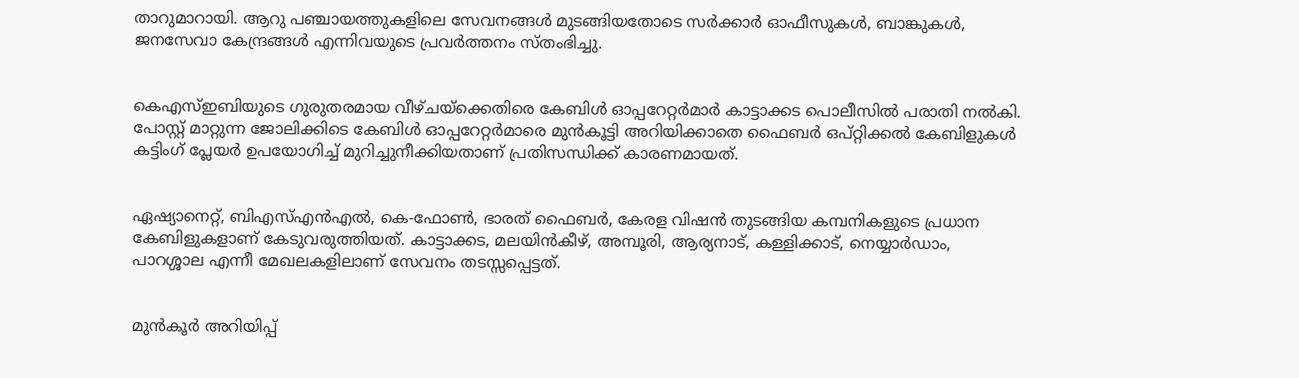താറുമാറായി. ആറു പഞ്ചായത്തുകളിലെ സേവനങ്ങൾ മുടങ്ങിയതോടെ സർക്കാർ ഓഫീസുകൾ, ബാങ്കുകൾ, ജനസേവാ കേന്ദ്രങ്ങൾ എന്നിവയുടെ പ്രവർത്തനം സ്തംഭിച്ചു.


കെഎസ്ഇബിയുടെ ഗുരുതരമായ വീഴ്ചയ്‌ക്കെതിരെ കേബിൾ ഓപ്പറേറ്റർമാർ കാട്ടാക്കട പൊലീസിൽ പരാതി നൽകി. പോസ്റ്റ് മാറ്റുന്ന ജോലിക്കിടെ കേബിൾ ഓപ്പറേറ്റർമാരെ മുൻകൂട്ടി അറിയിക്കാതെ ഫൈബർ ഒപ്റ്റിക്കൽ കേബിളുകൾ കട്ടിംഗ് പ്ലേയർ ഉപയോഗിച്ച് മുറിച്ചുനീക്കിയതാണ് പ്രതിസന്ധിക്ക് കാരണമായത്.


ഏഷ്യാനെറ്റ്, ബിഎസ്എൻഎൽ, കെ-ഫോൺ, ഭാരത് ഫൈബർ, കേരള വിഷൻ തുടങ്ങിയ കമ്പനികളുടെ പ്രധാന കേബിളുകളാണ് കേടുവരുത്തിയത്. കാട്ടാക്കട, മലയിൻകീഴ്, അമ്പൂരി, ആര്യനാട്, കള്ളിക്കാട്, നെയ്യാർഡാം, പാറശ്ശാല എന്നീ മേഖലകളിലാണ് സേവനം തടസ്സപ്പെട്ടത്.


മുൻകൂർ അറിയിപ്പ്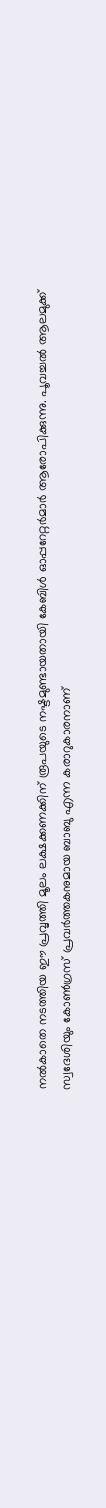നൽകാതെ നടത്തിയ ഈ പ്രവൃത്തി മൂലം ലക്ഷക്കണക്കിന് രൂപയുടെ നഷ്ടമുണ്ടായതായി കേബിൾ ഓപ്പറേറ്റർമാർ ആരോപിക്കുന്നു. പൂവച്ചൽ ആലമുക്ക് സ്വദേശിയും കോൺഗ്രസ് പ്രവർത്തകനുമായ ബാബു എന്ന കരാറുകാരനാണ്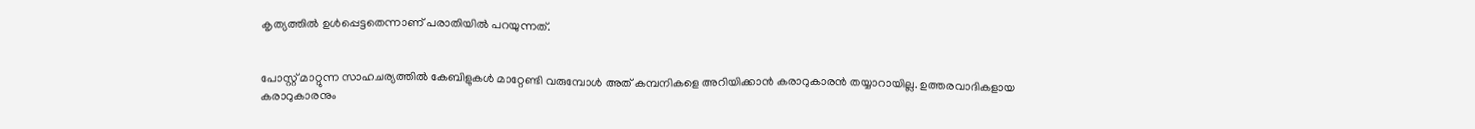കൃത്യത്തിൽ ഉൾപ്പെട്ടതെന്നാണ് പരാതിയിൽ പറയുന്നത്.


പോസ്റ്റ് മാറ്റുന്ന സാഹചര്യത്തിൽ കേബിളുകൾ മാറ്റേണ്ടി വരുമ്പോൾ അത് കമ്പനികളെ അറിയിക്കാൻ കരാറുകാരൻ തയ്യാറായില്ല. ഉത്തരവാദികളായ കരാറുകാരനും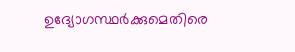ഉദ്യോഗസ്ഥർക്കുമെതിരെ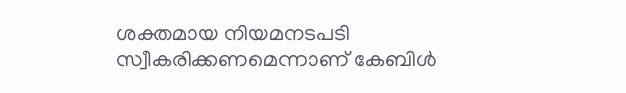ശക്തമായ നിയമനടപടി സ്വീകരിക്കണമെന്നാണ് കേബിൾ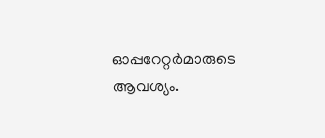ഓപ്പറേറ്റർമാരുടെ ആവശ്യം.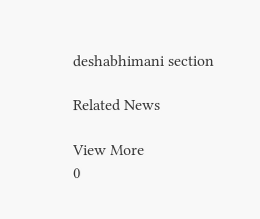deshabhimani section

Related News

View More
0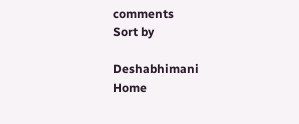comments
Sort by

Deshabhimani
Home